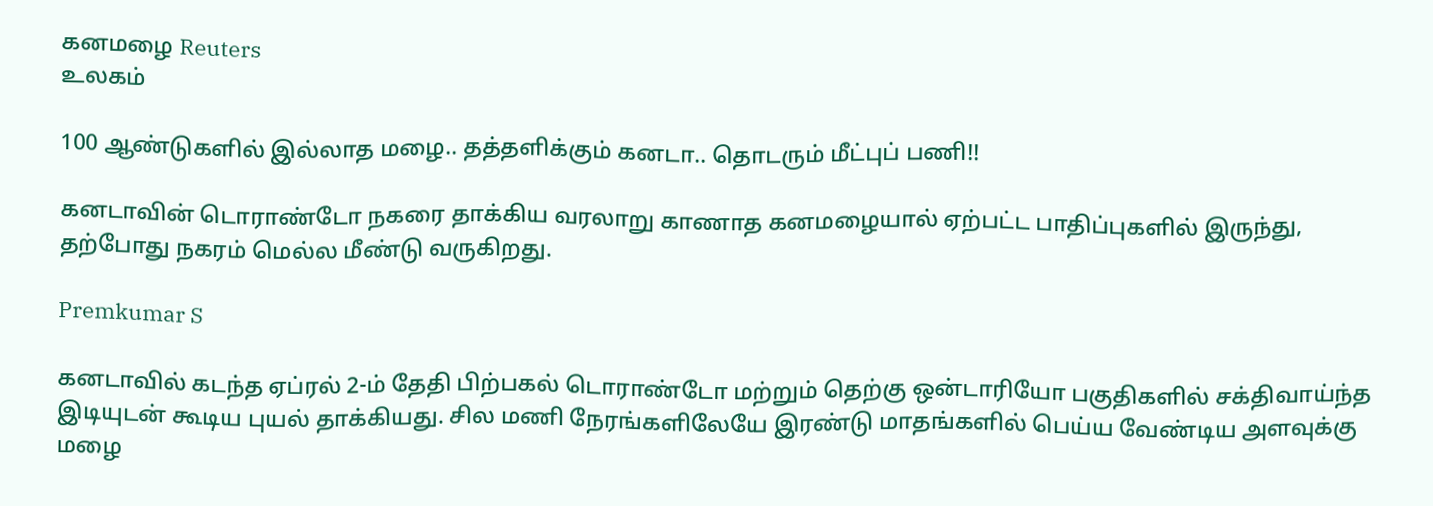கனமழை Reuters
உலகம்

100 ஆண்டுகளில் இல்லாத மழை.. தத்தளிக்கும் கனடா.. தொடரும் மீட்புப் பணி!!

கனடாவின் டொராண்டோ நகரை தாக்கிய வரலாறு காணாத கனமழையால் ஏற்பட்ட பாதிப்புகளில் இருந்து, தற்போது நகரம் மெல்ல மீண்டு வருகிறது.

Premkumar S

கனடாவில் கடந்த ஏப்ரல் 2-ம் தேதி பிற்பகல் டொராண்டோ மற்றும் தெற்கு ஒன்டாரியோ பகுதிகளில் சக்திவாய்ந்த இடியுடன் கூடிய புயல் தாக்கியது. சில மணி நேரங்களிலேயே இரண்டு மாதங்களில் பெய்ய வேண்டிய அளவுக்கு மழை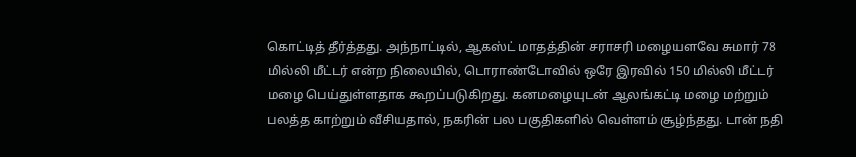கொட்டித் தீர்த்தது. அந்நாட்டில், ஆகஸ்ட் மாதத்தின் சராசரி மழையளவே சுமார் 78 மில்லி மீட்டர் என்ற நிலையில், டொராண்டோவில் ஒரே இரவில் 150 மில்லி மீட்டர் மழை பெய்துள்ளதாக கூறப்படுகிறது. கனமழையுடன் ஆலங்கட்டி மழை மற்றும் பலத்த காற்றும் வீசியதால், நகரின் பல பகுதிகளில் வெள்ளம் சூழ்ந்தது. டான் நதி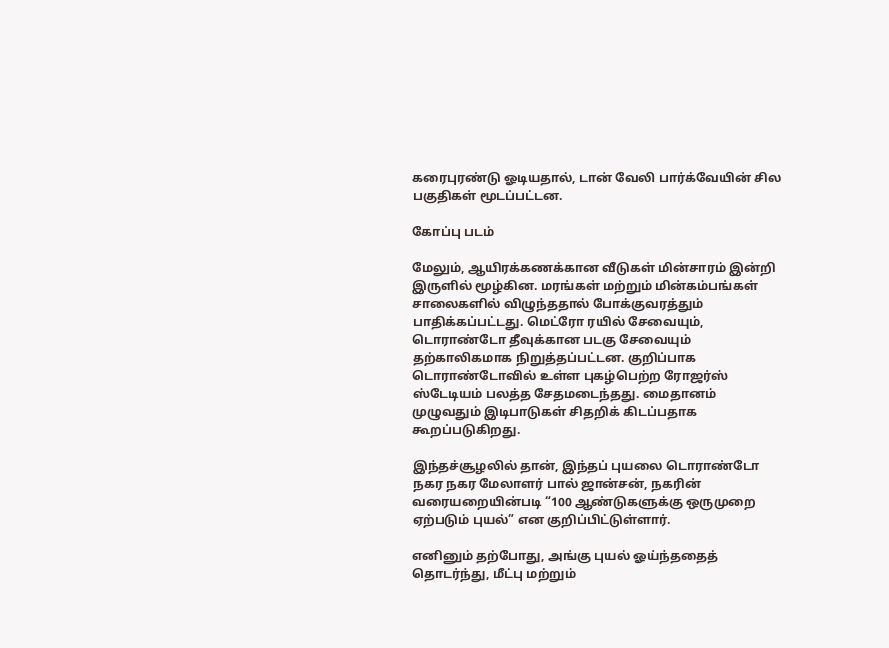கரைபுரண்டு ஓடியதால், டான் வேலி பார்க்வேயின் சில பகுதிகள் மூடப்பட்டன.

கோப்பு படம்

மேலும், ஆயிரக்கணக்கான வீடுகள் மின்சாரம் இன்றி இருளில் மூழ்கின. மரங்கள் மற்றும் மின்கம்பங்கள் சாலைகளில் விழுந்ததால் போக்குவரத்தும் பாதிக்கப்பட்டது. மெட்ரோ ரயில் சேவையும், டொராண்டோ தீவுக்கான படகு சேவையும் தற்காலிகமாக நிறுத்தப்பட்டன. குறிப்பாக டொராண்டோவில் உள்ள புகழ்பெற்ற ரோஜர்ஸ் ஸ்டேடியம் பலத்த சேதமடைந்தது. மைதானம் முழுவதும் இடிபாடுகள் சிதறிக் கிடப்பதாக கூறப்படுகிறது.

இந்தச்சூழலில் தான், இந்தப் புயலை டொராண்டோ நகர நகர மேலாளர் பால் ஜான்சன், நகரின் வரையறையின்படி “100 ஆண்டுகளுக்கு ஒருமுறை ஏற்படும் புயல்” என குறிப்பிட்டுள்ளார்.

எனினும் தற்போது, அங்கு புயல் ஓய்ந்ததைத் தொடர்ந்து, மீட்பு மற்றும்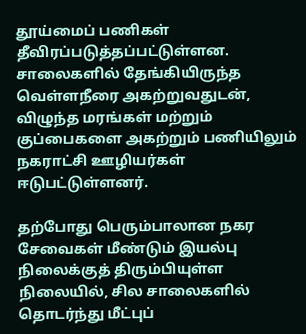தூய்மைப் பணிகள் தீவிரப்படுத்தப்பட்டுள்ளன. சாலைகளில் தேங்கியிருந்த வெள்ளநீரை அகற்றுவதுடன், விழுந்த மரங்கள் மற்றும் குப்பைகளை அகற்றும் பணியிலும் நகராட்சி ஊழியர்கள் ஈடுபட்டுள்ளனர்.

தற்போது பெரும்பாலான நகர சேவைகள் மீண்டும் இயல்பு நிலைக்குத் திரும்பியுள்ள நிலையில், சில சாலைகளில் தொடர்ந்து மீட்புப்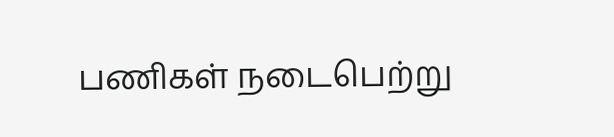பணிகள் நடைபெற்று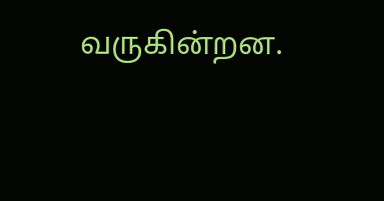வருகின்றன.